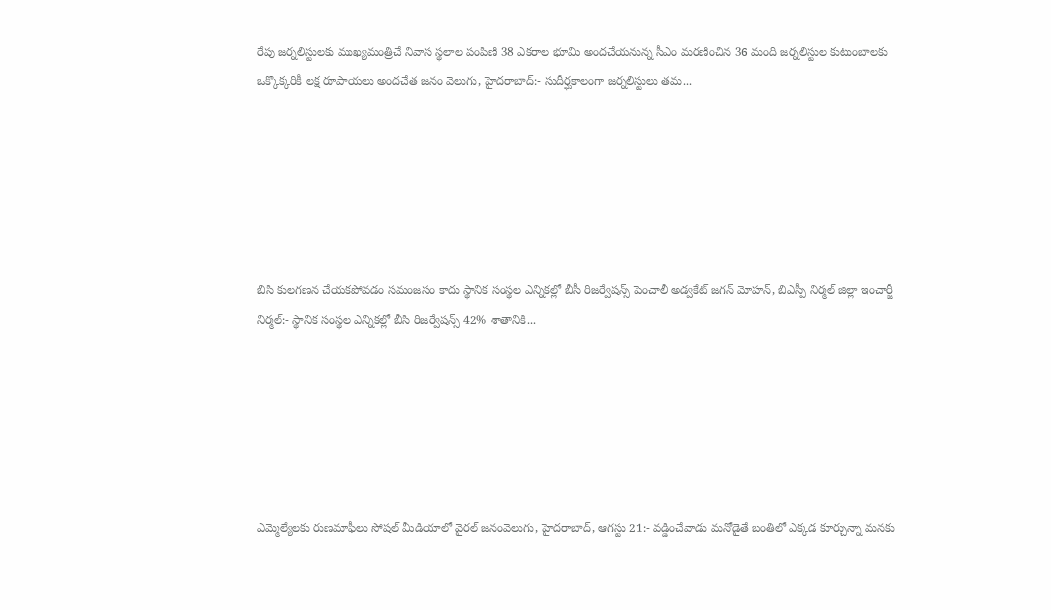రేపు జర్నలిస్టులకు ముఖ్యమంత్రిచే నివాస స్థలాల పంపిణి 38 ఎకరాల భూమి అందచేయనున్న సీఎం మరణించిన 36 మంది జర్నలిస్టుల కుటుంబాలకు ఒక్కొక్కరికీ లక్ష రూపాయలు అందచేత జనం వెలుగు, హైదరాబాద్:- సుదీర్ఘకాలంగా జర్నలిస్టులు తమ...






బిసి కులగణన చేయకపోవడం సమంజసం కాదు స్థానిక సంస్థల ఎన్నికల్లో బీసీ రిజర్వేషన్స్ పెంచాలీ అడ్వకేట్ జగన్ మోహన్, బిఎస్పీ నిర్మల్ జిల్లా ఇంచార్జీ నిర్మల్:- స్థానిక సంస్థల ఎన్నికల్లో బీసి రిజర్వేషన్స్ 42% శాతానికి...






ఎమ్మెల్యేలకు రుణమాఫీలు సోషల్ మీడియాలో వైరల్ జనంవెలుగు, హైదరాబాద్, ఆగస్టు 21:- వడ్డించేవాడు మనోడైతే బంతిలో ఎక్కడ కూర్చున్నా మనకు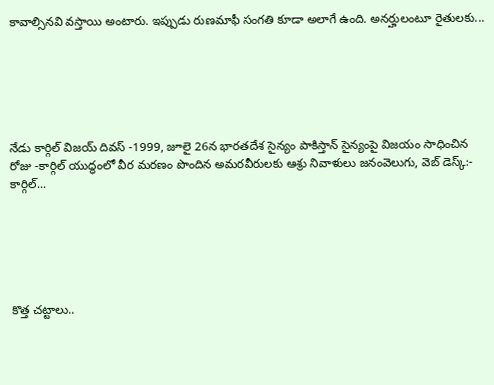కావాల్సినవి వస్తాయి అంటారు. ఇప్పుడు రుణమాఫీ సంగతి కూడా అలాగే ఉంది. అనర్హులంటూ రైతులకు...






నేడు కార్గిల్ విజయ్ దివస్ -1999, జూలై 26న భారతదేశ సైన్యం పాకిస్తాన్ సైన్యంపై విజయం సాధించిన రోజు -కార్గిల్ యుద్ధంలో వీర మరణం పొందిన అమరవీరులకు ఆశ్రు నివాళులు జనంవెలుగు, వెబ్ డెస్క్:- కార్గిల్...






కొత్త చట్టాలు..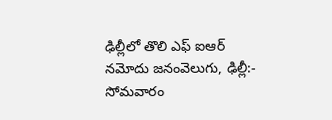ఢిల్లీలో తొలి ఎఫ్ ఐఆర్ నమోదు జనంవెలుగు, ఢిల్లీ:- సోమవారం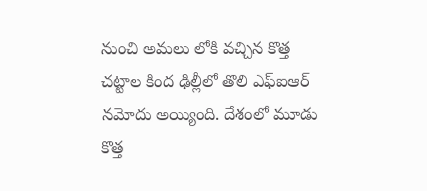నుంచి అమలు లోకి వచ్చిన కొత్త చట్టాల కింద ఢిల్లీలో తొలి ఎఫ్ఐఆర్ నమోదు అయ్యింది. దేశంలో మూడు కొత్త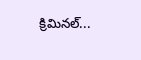క్రిమినల్...